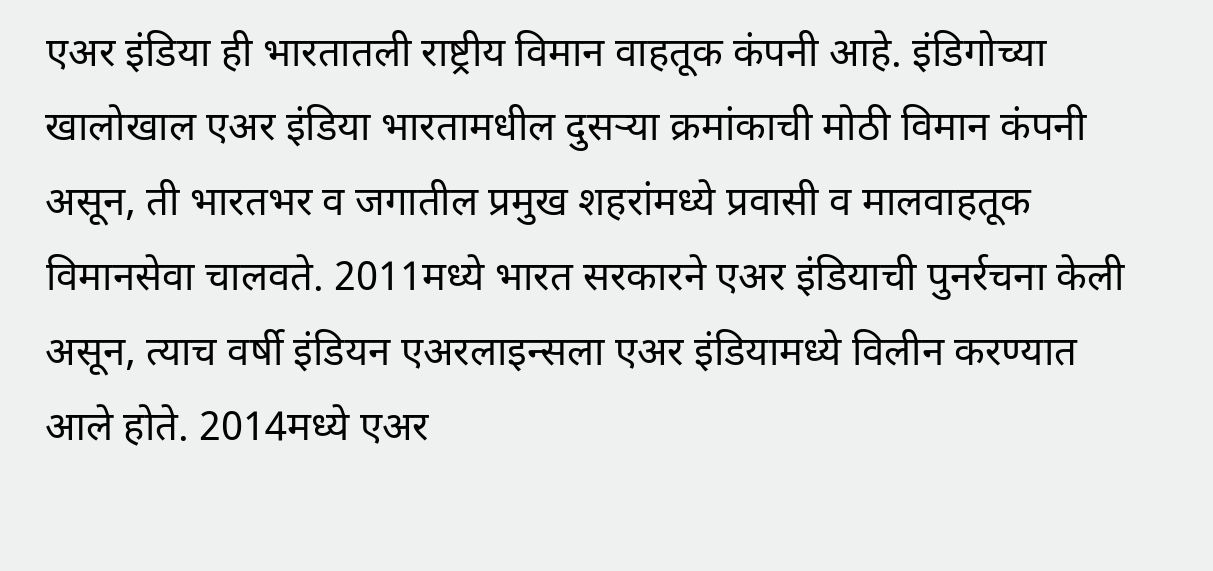एअर इंडिया ही भारतातली राष्ट्रीय विमान वाहतूक कंपनी आहे. इंडिगोच्या खालोखाल एअर इंडिया भारतामधील दुसऱ्या क्रमांकाची मोठी विमान कंपनी असून, ती भारतभर व जगातील प्रमुख शहरांमध्ये प्रवासी व मालवाहतूक विमानसेवा चालवते. 2011मध्ये भारत सरकारने एअर इंडियाची पुनर्रचना केली असून, त्याच वर्षी इंडियन एअरलाइन्सला एअर इंडियामध्ये विलीन करण्यात आले होते. 2014मध्ये एअर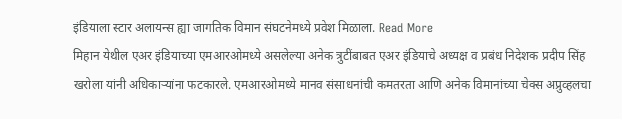इंडियाला स्टार अलायन्स ह्या जागतिक विमान संघटनेमध्ये प्रवेश मिळाला. Read More
मिहान येथील एअर इंडियाच्या एमआरओमध्ये असलेल्या अनेक त्रुटींबाबत एअर इंडियाचे अध्यक्ष व प्रबंध निदेशक प्रदीप सिंह खरोला यांनी अधिकाऱ्यांना फटकारले. एमआरओमध्ये मानव संसाधनांची कमतरता आणि अनेक विमानांच्या चेक्स अप्रुव्हलचा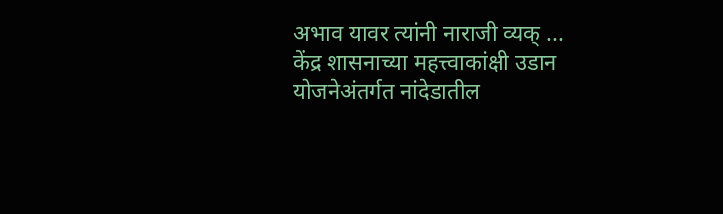अभाव यावर त्यांनी नाराजी व्यक् ...
केंद्र शासनाच्या महत्त्वाकांक्षी उडान योजनेअंतर्गत नांदेडातील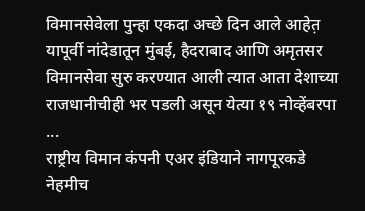विमानसेवेला पुन्हा एकदा अच्छे दिन आले आहेत़ यापूर्वी नांदेडातून मुंबई, हैदराबाद आणि अमृतसर विमानसेवा सुरु करण्यात आली त्यात आता देशाच्या राजधानीचीही भर पडली असून येत्या १९ नोव्हेंबरपा ...
राष्ट्रीय विमान कंपनी एअर इंडियाने नागपूरकडे नेहमीच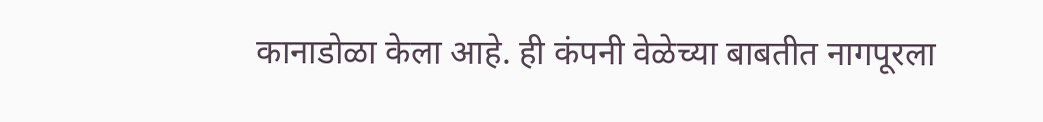कानाडोळा केला आहे. ही कंपनी वेळेच्या बाबतीत नागपूरला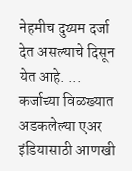नेहमीच दुय्यम दर्जा देत असल्याचे दिसून येत आहे. ...
कर्जाच्या विळख्यात अडकलेल्या एअर इंडियासाठी आणखी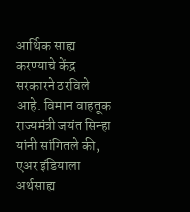आर्थिक साह्य करण्याचे केंद्र सरकारने ठरविले आहे. विमान वाहतूक राज्यमंत्री जयंत सिन्हा यांनी सांगितले की, एअर इंडियाला अर्थसाह्य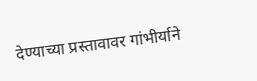देण्याच्या प्रस्तावावर गांभीर्याने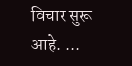विचार सुरू आहे. ...